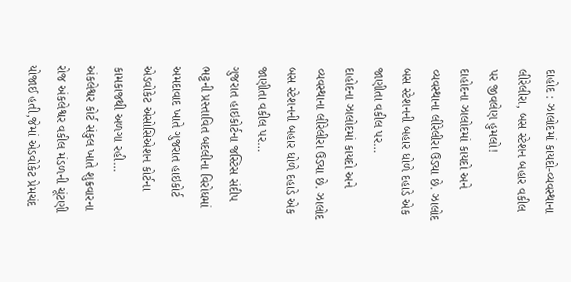દાહોદ : ઝાલોદમાં કાયદો-વ્યવસ્થાના લીરેલીરા, બસ સ્ટેશન બહાર વકીલ પર જીવલેણ હુમલો!
દાહોદના ઝાલોદમાં કાયદો અને વ્યવસ્થાના લીરેલીરા ઉડ્યા છે. ઝાલોદ બસ સ્ટેશનની બહાર ધોળે દહાડે એક જાણીતા વકીલ પર…
દાહોદના ઝાલોદમાં કાયદો અને વ્યવસ્થાના લીરેલીરા ઉડ્યા છે. ઝાલોદ બસ સ્ટેશનની બહાર ધોળે દહાડે એક જાણીતા વકીલ પર…
ગુજરાત હાઇકોર્ટના જસ્ટિસ સંદીપ ભટ્ટની પ્રસ્તાવિત બદલીના વિરોધમાં અમદાવાદ ખાતે ગુજરાત હાઇકોર્ટ એડવોકેટ એસોસિએશન કોર્ટના કામકાજથી અળગા રહી…
અંકલેશ્વર કોર્ટ સંકુલ ખાતે શુક્રવારના રોજ અંકલેશ્વર વકીલ મંડળની ચૂંટણી યોજાઈ હતી,જેમાં એડવોકેટ પ્રેમચંદ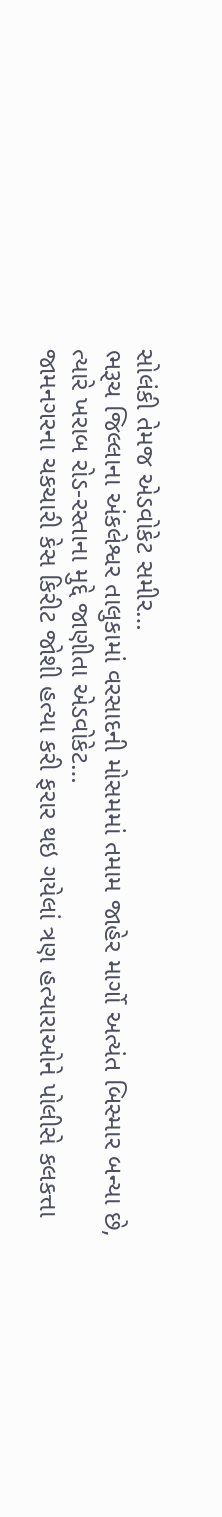સોલંકી તેમજ એડવોકેટ સમીર…
ભરૂચ જિલ્લાના અંકલેશ્વર તાલુકામાં વરસાદની મોસમમાં તમામ જાહેર માર્ગો અત્યંત બિસ્માર બન્યા છે, ત્યારે ખરાબ રોડ-રસ્તાના મુદ્દે જાણીતા એડવોકેટ…
જામનગરના ચકચારી કેસ કિરીટ જોશી હત્યા કરી ફરાર થઇ ગયેલાં ત્રણ હત્યારાઓને પોલીસે કલકત્તા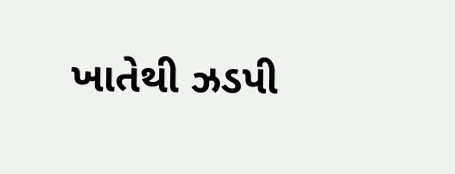ખાતેથી ઝડપી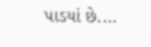પાડયાં છે.…